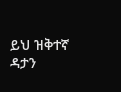ይህ ዝቅተኛ ዳታን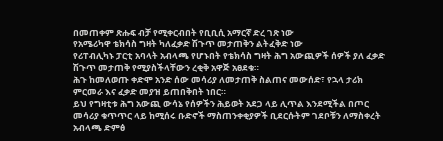በመጠቀም ጽሑፍ ብቻ የሚቀርብበት የቢቢሲ አማርኛ ድረ ገጽ ነው
የአሜሪካዋ ቴክሳስ ግዛት ካለፈቃድ ሽጉጥ መታጠቅን ልትፈቅድ ነው
የሪፐብሊካኑ ፓርቲ አባላት አብላጫ የሆኑበት የቴክሳስ ግዛት ሕግ አውጪዎች ሰዎች ያለ ፈቃድ ሽጉጥ መታጠቅ የሚያስችላቸውን ረቂቅ አዋጅ አፀደቁ።
ሕጉ ከመለወጡ ቀድሞ አንድ ሰው መሳሪያ ለመታጠቅ ስልጠና መውሰድ፣ የኋላ ታሪክ ምርመራ እና ፈቃድ መያዝ ይጠበቅበት ነበር።
ይህ የግዛቲቱ ሕግ አውጪ ውሳኔ የሰዎችን ሕይወት አደጋ ላይ ሊጥል እንደሚችል በጦር መሳሪያ ቁጥጥር ላይ ከሚሰሩ ቡድኖች ማስጠንቀቂያዎች ቢደርሱትም ገደቦቹን ለማስቀረት አብላጫ ድምፅ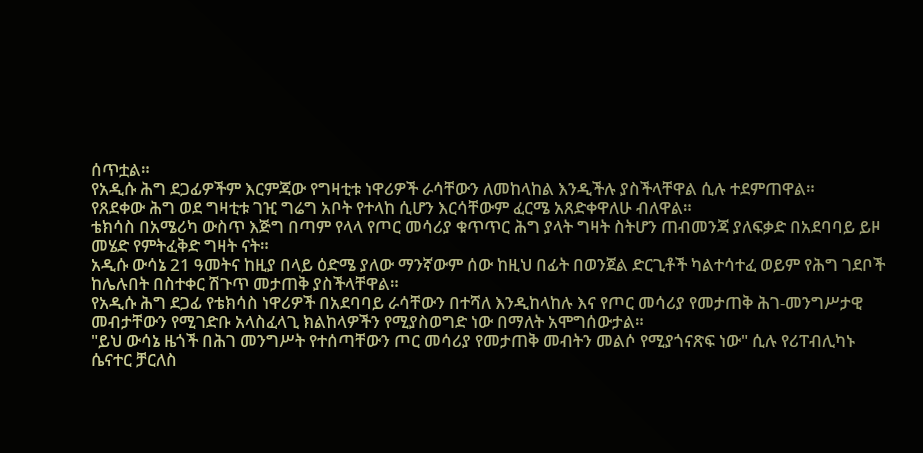ሰጥቷል።
የአዲሱ ሕግ ደጋፊዎችም እርምጃው የግዛቲቱ ነዋሪዎች ራሳቸውን ለመከላከል እንዲችሉ ያስችላቸዋል ሲሉ ተደምጠዋል።
የጸደቀው ሕግ ወደ ግዛቲቱ ገዢ ግሬግ አቦት የተላከ ሲሆን እርሳቸውም ፈርሜ አጸድቀዋለሁ ብለዋል።
ቴክሳስ በአሜሪካ ውስጥ እጅግ በጣም የላላ የጦር መሳሪያ ቁጥጥር ሕግ ያላት ግዛት ስትሆን ጠብመንጃ ያለፍቃድ በአደባባይ ይዞ መሄድ የምትፈቅድ ግዛት ናት።
አዲሱ ውሳኔ 21 ዓመትና ከዚያ በላይ ዕድሜ ያለው ማንኛውም ሰው ከዚህ በፊት በወንጀል ድርጊቶች ካልተሳተፈ ወይም የሕግ ገደቦች ከሌሉበት በስተቀር ሽጉጥ መታጠቅ ያስችላቸዋል።
የአዲሱ ሕግ ደጋፊ የቴክሳስ ነዋሪዎች በአደባባይ ራሳቸውን በተሻለ እንዲከላከሉ እና የጦር መሳሪያ የመታጠቅ ሕገ-መንግሥታዊ መብታቸውን የሚገድቡ አላስፈላጊ ክልከላዎችን የሚያስወግድ ነው በማለት አሞግሰውታል።
"ይህ ውሳኔ ዜጎች በሕገ መንግሥት የተሰጣቸውን ጦር መሳሪያ የመታጠቅ መብትን መልሶ የሚያጎናጽፍ ነው" ሲሉ የሪፐብሊካኑ ሴናተር ቻርለስ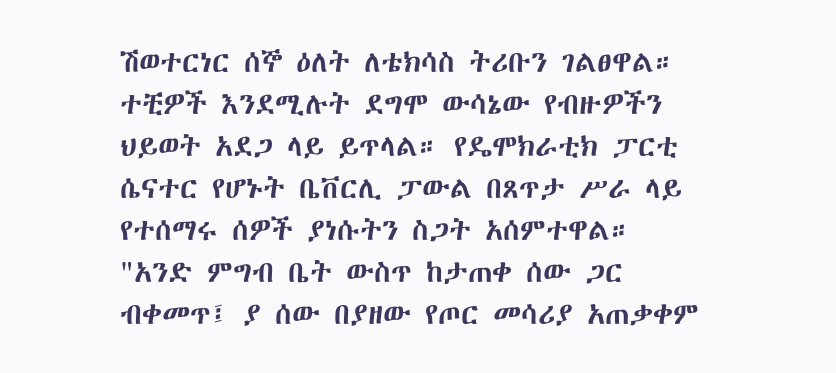ሽወተርነር ሰኞ ዕለት ለቴክሳስ ትሪቡን ገልፀዋል።
ተቺዎች እንደሚሉት ደግሞ ውሳኔው የብዙዎችን ህይወት አደጋ ላይ ይጥላል። የዴሞክራቲክ ፓርቲ ሴናተር የሆኑት ቤቨርሊ ፓውል በጸጥታ ሥራ ላይ የተሰማሩ ሰዎች ያነሱትን ስጋት አሰምተዋል።
"አንድ ምግብ ቤት ውስጥ ከታጠቀ ሰው ጋር ብቀመጥ፤ ያ ሰው በያዘው የጦር መሳሪያ አጠቃቀም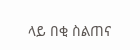ላይ በቂ ስልጠና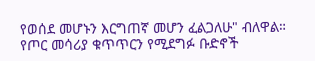የወሰደ መሆኑን እርግጠኛ መሆን ፈልጋለሁ" ብለዋል።
የጦር መሳሪያ ቁጥጥርን የሚደግፉ ቡድኖች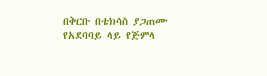በቅርቡ በቴክሳስ ያጋጠሙ የአደባባይ ላይ የጅምላ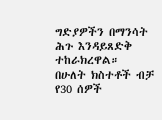ግድያዎችን በማንሳት ሕጉ እንዳይጸድቅ ተከራክረዋል።
በሁለት ክስተቶች ብቻ የ30 ሰዎች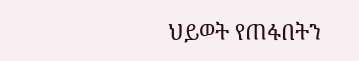ህይወት የጠፋበትን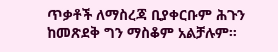ጥቃቶች ለማስረጃ ቢያቀርቡም ሕጉን ከመጽደቅ ግን ማስቆም አልቻሉም።